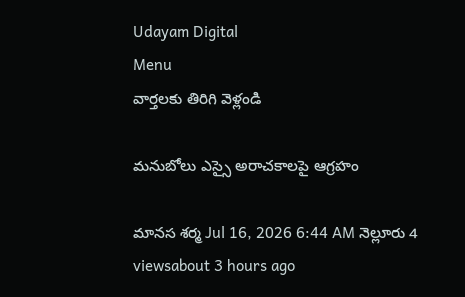Udayam Digital
Menu
వార్తలకు తిరిగి వెళ్లండి

మనుబోలు ఎస్సై అరాచకాలపై ఆగ్రహం

మానస శర్మ Jul 16, 2026 6:44 AM నెల్లూరు 4 viewsabout 3 hours ago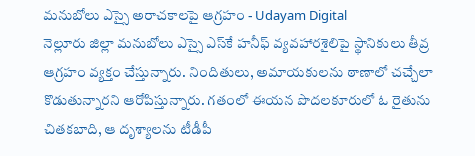మనుబోలు ఎస్సై అరాచకాలపై ఆగ్రహం - Udayam Digital
నెల్లూరు జిల్లా మనుబోలు ఎస్సై ఎస్‌కే హనీఫ్ వ్యవహారశైలిపై స్థానికులు తీవ్ర ఆగ్రహం వ్యక్తం చేస్తున్నారు. నిందితులు, అమాయకులను ఠాణాలో చచ్చేలా కొడుతున్నారని ఆరోపిస్తున్నారు. గతంలో ఈయన పొదలకూరులో ఓ రైతును చితకబాది, ఆ దృశ్యాలను టీడీపీ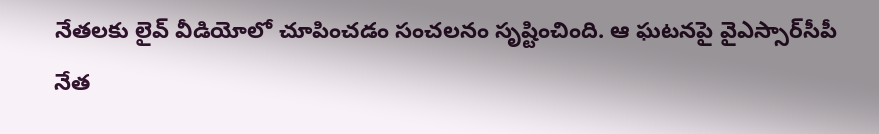నేతలకు లైవ్ వీడియోలో చూపించడం సంచలనం సృష్టించింది. ఆ ఘటనపై వైఎస్సార్‌సీపీ నేత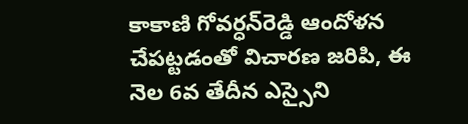కాకాణి గోవర్ధన్‌రెడ్డి ఆందోళన చేపట్టడంతో విచారణ జరిపి, ఈ నెల 6వ తేదీన ఎస్సైని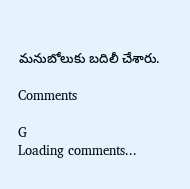మనుబోలుకు బదిలీ చేశారు.

Comments

G
Loading comments...